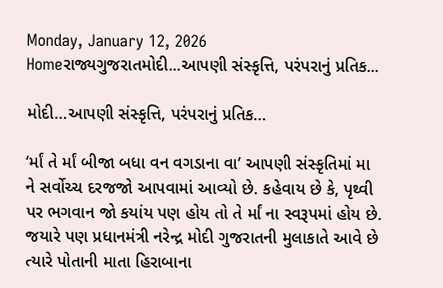Monday, January 12, 2026
Homeરાજ્યગુજરાતમોદી...આપણી સંસ્કૃત્તિ, પરંપરાનું પ્રતિક...

મોદી…આપણી સંસ્કૃત્તિ, પરંપરાનું પ્રતિક…

‘ર્માં તે ર્માં બીજા બધા વન વગડાના વા’ આપણી સંસ્કૃતિમાં મા ને સર્વોચ્ચ દરજજો આપવામાં આવ્યો છે. કહેવાય છે કે, પૃથ્વી પર ભગવાન જો કયાંય પણ હોય તો તે ર્માં ના સ્વરૂપમાં હોય છે. જયારે પણ પ્રધાનમંત્રી નરેન્દ્ર મોદી ગુજરાતની મુલાકાતે આવે છે ત્યારે પોતાની માતા હિરાબાના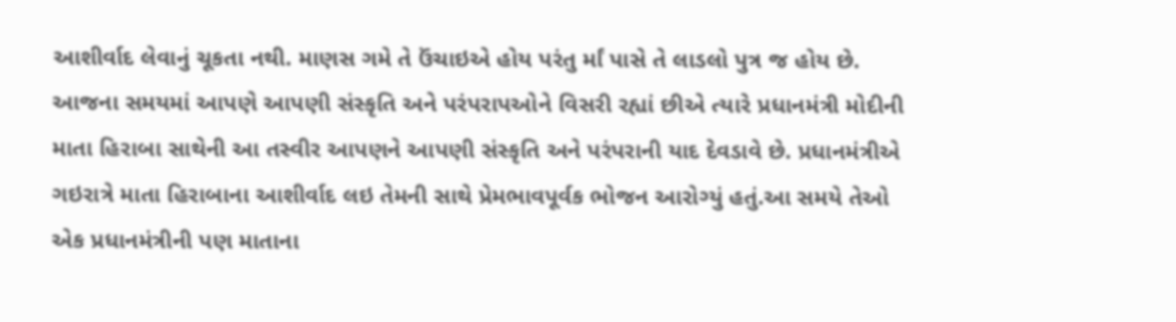આશીર્વાદ લેવાનું ચૂકતા નથી. માણસ ગમે તે ઉંચાઇએ હોય પરંતુ ર્માં પાસે તે લાડલો પુત્ર જ હોય છે. આજના સમયમાં આપણે આપણી સંસ્કૃતિ અને પરંપરાપઓને વિસરી રહ્યાં છીએ ત્યારે પ્રધાનમંત્રી મોદીની માતા હિરાબા સાથેની આ તસ્વીર આપણને આપણી સંસ્કૃતિ અને પરંપરાની યાદ દેવડાવે છે. પ્રધાનમંત્રીએ ગઇરાત્રે માતા હિરાબાના આશીર્વાદ લઇ તેમની સાથે પ્રેમભાવપૂર્વક ભોજન આરોગ્યું હતું.આ સમયે તેઓ એક પ્રધાનમંત્રીની પણ માતાના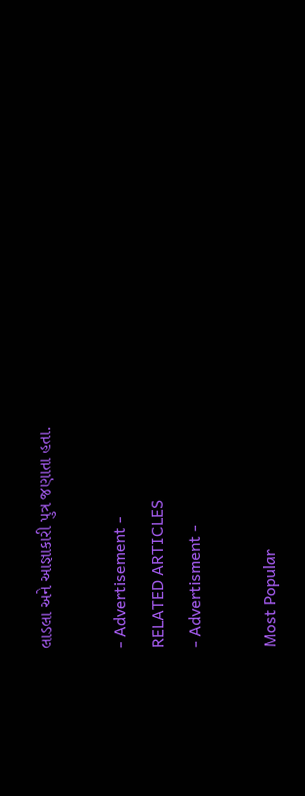લાડલા અને આજ્ઞાકારી પુત્ર જણાતા હતા.

- Advertisement -
RELATED ARTICLES
- Advertisment -

Most Popular